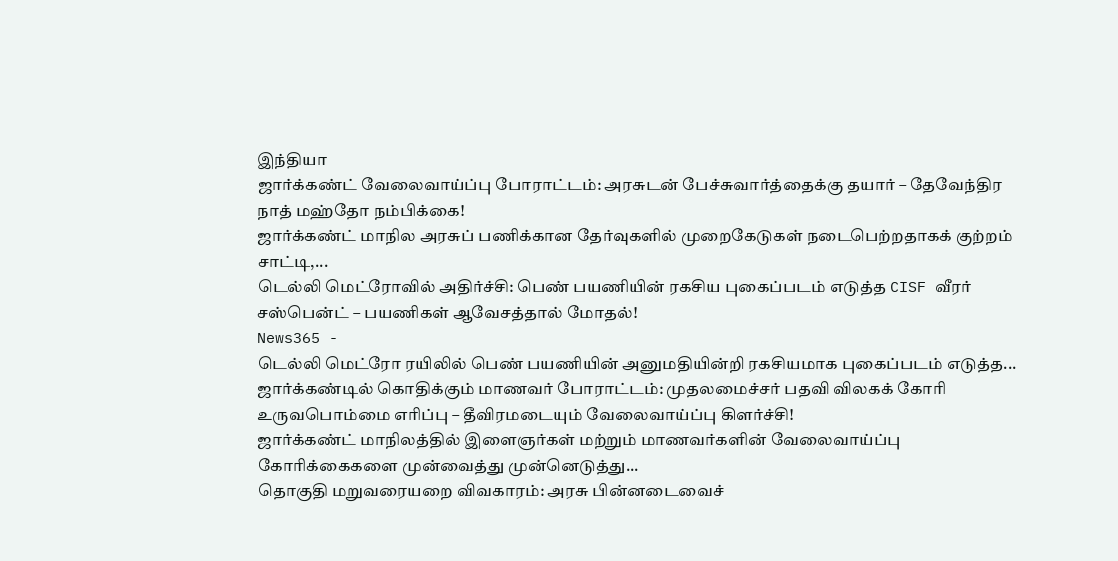இந்தியா
ஜார்க்கண்ட் வேலைவாய்ப்பு போராட்டம்: அரசுடன் பேச்சுவார்த்தைக்கு தயார் – தேவேந்திர நாத் மஹ்தோ நம்பிக்கை!
ஜார்க்கண்ட் மாநில அரசுப் பணிக்கான தேர்வுகளில் முறைகேடுகள் நடைபெற்றதாகக் குற்றம் சாட்டி,...
டெல்லி மெட்ரோவில் அதிர்ச்சி: பெண் பயணியின் ரகசிய புகைப்படம் எடுத்த CISF வீரர் சஸ்பென்ட் – பயணிகள் ஆவேசத்தால் மோதல்!
News365 -
டெல்லி மெட்ரோ ரயிலில் பெண் பயணியின் அனுமதியின்றி ரகசியமாக புகைப்படம் எடுத்த...
ஜார்க்கண்டில் கொதிக்கும் மாணவர் போராட்டம்: முதலமைச்சர் பதவி விலகக் கோரி உருவபொம்மை எரிப்பு – தீவிரமடையும் வேலைவாய்ப்பு கிளர்ச்சி!
ஜார்க்கண்ட் மாநிலத்தில் இளைஞர்கள் மற்றும் மாணவர்களின் வேலைவாய்ப்பு கோரிக்கைகளை முன்வைத்து முன்னெடுத்து...
தொகுதி மறுவரையறை விவகாரம்: அரசு பின்னடைவைச்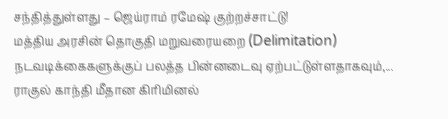சந்தித்துள்ளது – ஜெய்ராம் ரமேஷ் குற்றச்சாட்டு!
மத்திய அரசின் தொகுதி மறுவரையறை (Delimitation) நடவடிக்கைகளுக்குப் பலத்த பின்னடைவு ஏற்பட்டுள்ளதாகவும்,...
ராகுல் காந்தி மீதான கிரிமினல்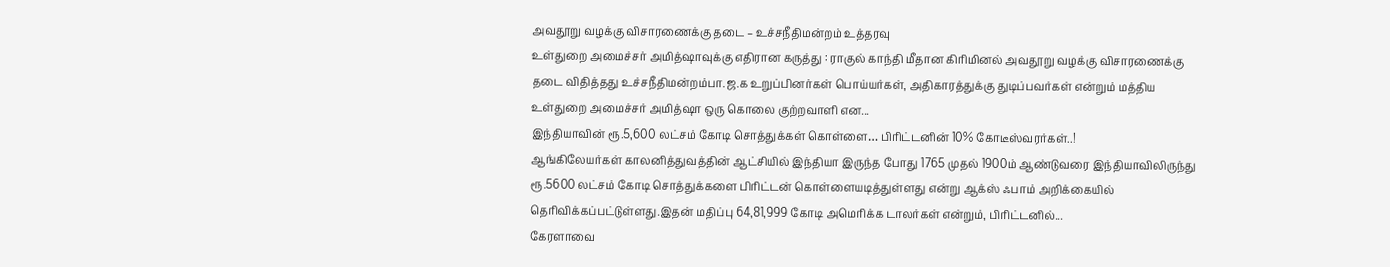அவதூறு வழக்கு விசாரணைக்கு தடை – உச்சநீதிமன்றம் உத்தரவு
உள்துறை அமைச்சர் அமித்ஷாவுக்கு எதிரான கருத்து : ராகுல் காந்தி மீதான கிரிமினல் அவதூறு வழக்கு விசாரணைக்கு தடை விதித்தது உச்சநீதிமன்றம்பா.ஜ.க உறுப்பினர்கள் பொய்யர்கள், அதிகாரத்துக்கு துடிப்பவர்கள் என்றும் மத்திய உள்துறை அமைச்சர் அமித்ஷா ஒரு கொலை குற்றவாளி என...
இந்தியாவின் ரூ.5,600 லட்சம் கோடி சொத்துக்கள் கொள்ளை… பிரிட்டனின் 10% கோடீஸ்வரர்கள்..!
ஆங்கிலேயர்கள் காலனித்துவத்தின் ஆட்சியில் இந்தியா இருந்த போது 1765 முதல் 1900ம் ஆண்டுவரை இந்தியாவிலிருந்து ரூ.5600 லட்சம் கோடி சொத்துக்களை பிரிட்டன் கொள்ளையடித்துள்ளது என்று ஆக்ஸ் ஃபாம் அறிக்கையில் தெரிவிக்கப்பட்டுள்ளது.இதன் மதிப்பு 64,81,999 கோடி அமெரிக்க டாலர்கள் என்றும், பிரிட்டனில்...
கேரளாவை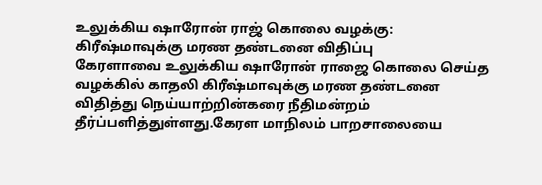உலுக்கிய ஷாரோன் ராஜ் கொலை வழக்கு: கிரீஷ்மாவுக்கு மரண தண்டனை விதிப்பு
கேரளாவை உலுக்கிய ஷாரோன் ராஜை கொலை செய்த வழக்கில் காதலி கிரீஷ்மாவுக்கு மரண தண்டனை விதித்து நெய்யாற்றின்கரை நீதிமன்றம் தீர்ப்பளித்துள்ளது.கேரள மாநிலம் பாறசாலையை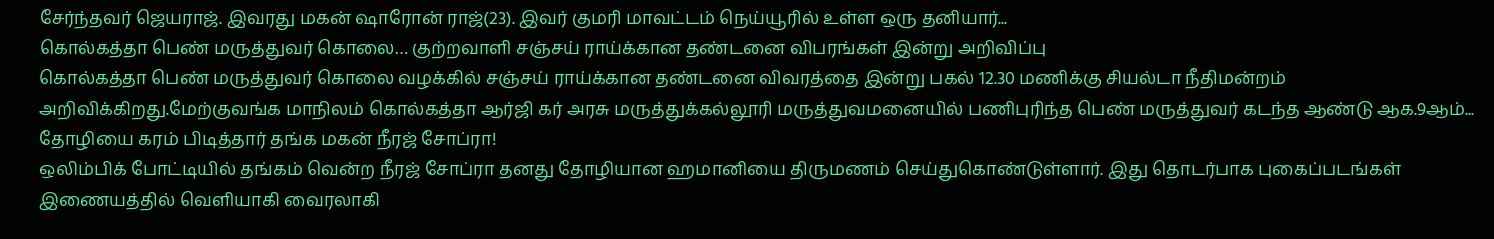சேர்ந்தவர் ஜெயராஜ். இவரது மகன் ஷாரோன் ராஜ்(23). இவர் குமரி மாவட்டம் நெய்யூரில் உள்ள ஒரு தனியார்...
கொல்கத்தா பெண் மருத்துவர் கொலை… குற்றவாளி சஞ்சய் ராய்க்கான தண்டனை விபரங்கள் இன்று அறிவிப்பு
கொல்கத்தா பெண் மருத்துவர் கொலை வழக்கில் சஞ்சய் ராய்க்கான தண்டனை விவரத்தை இன்று பகல் 12.30 மணிக்கு சியல்டா நீதிமன்றம் அறிவிக்கிறது.மேற்குவங்க மாநிலம் கொல்கத்தா ஆர்ஜி கர் அரசு மருத்துக்கல்லூரி மருத்துவமனையில் பணிபுரிந்த பெண் மருத்துவர் கடந்த ஆண்டு ஆக.9ஆம்...
தோழியை கரம் பிடித்தார் தங்க மகன் நீரஜ் சோப்ரா!
ஒலிம்பிக் போட்டியில் தங்கம் வென்ற நீரஜ் சோப்ரா தனது தோழியான ஹமானியை திருமணம் செய்துகொண்டுள்ளார். இது தொடர்பாக புகைப்படங்கள் இணையத்தில் வெளியாகி வைரலாகி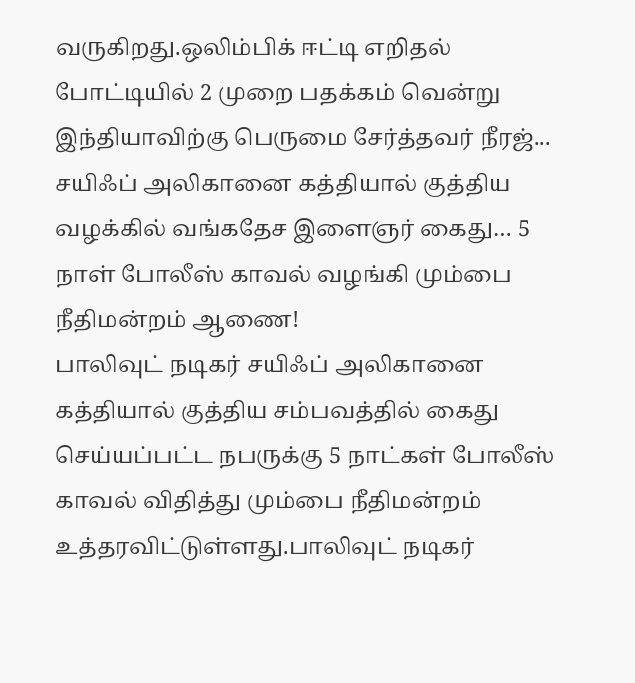வருகிறது.ஒலிம்பிக் ஈட்டி எறிதல் போட்டியில் 2 முறை பதக்கம் வென்று இந்தியாவிற்கு பெருமை சேர்த்தவர் நீரஜ்...
சயிஃப் அலிகானை கத்தியால் குத்திய வழக்கில் வங்கதேச இளைஞர் கைது… 5 நாள் போலீஸ் காவல் வழங்கி மும்பை நீதிமன்றம் ஆணை!
பாலிவுட் நடிகர் சயிஃப் அலிகானை கத்தியால் குத்திய சம்பவத்தில் கைது செய்யப்பட்ட நபருக்கு 5 நாட்கள் போலீஸ் காவல் விதித்து மும்பை நீதிமன்றம் உத்தரவிட்டுள்ளது.பாலிவுட் நடிகர்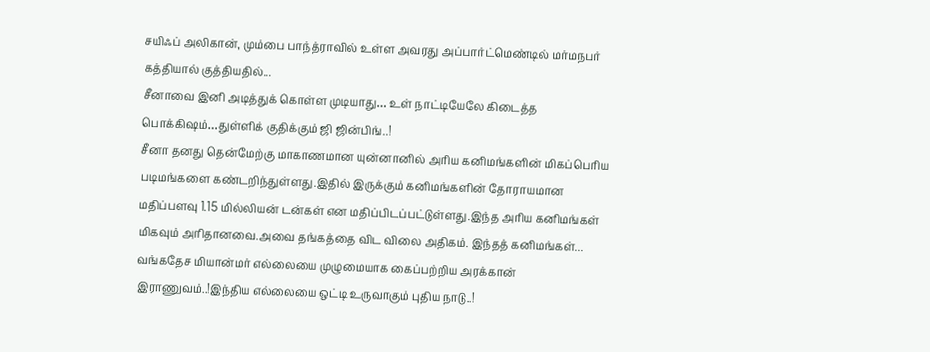சயிஃப் அலிகான், மும்பை பாந்த்ராவில் உள்ள அவரது அப்பார்ட்மெண்டில் மர்மநபர் கத்தியால் குத்தியதில்...
சீனாவை இனி அடித்துக் கொள்ள முடியாது… உள் நாட்டியேலே கிடைத்த பொக்கிஷம்…துள்ளிக் குதிக்கும் ஜி ஜின்பிங்..!
சீனா தனது தென்மேற்கு மாகாணமான யுன்னானில் அரிய கனிமங்களின் மிகப்பெரிய படிமங்களை கண்டறிந்துள்ளது.இதில் இருக்கும் கனிமங்களின் தோராயமான மதிப்பளவு 1.15 மில்லியன் டன்கள் என மதிப்பிடப்பட்டுள்ளது.இந்த அரிய கனிமங்கள் மிகவும் அரிதானவை.அவை தங்கத்தை விட விலை அதிகம். இந்தத் கனிமங்கள்...
வங்கதேச மியான்மர் எல்லையை முழுமையாக கைப்பற்றிய அரக்கான் இராணுவம்..!இந்திய எல்லையை ஒட்டி உருவாகும் புதிய நாடு..!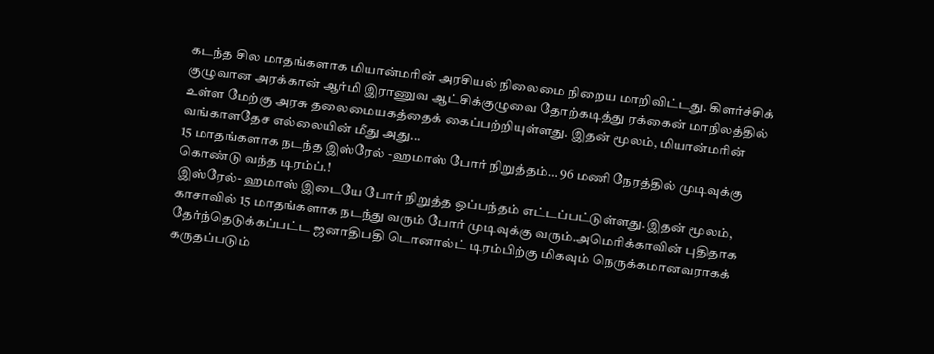கடந்த சில மாதங்களாக மியான்மரின் அரசியல் நிலைமை நிறைய மாறிவிட்டது. கிளர்ச்சிக் குழுவான அரக்கான் ஆர்மி இராணுவ ஆட்சிக்குழுவை தோற்கடித்து ரக்கைன் மாநிலத்தில் உள்ள மேற்கு அரசு தலைமையகத்தைக் கைப்பற்றியுள்ளது. இதன் மூலம், மியான்மரின் வங்காளதேச எல்லையின் மீது அது...
15 மாதங்களாக நடந்த இஸ்ரேல் -ஹமாஸ் போர் நிறுத்தம்… 96 மணி நேரத்தில் முடிவுக்கு கொண்டு வந்த டிரம்ப்.!
இஸ்ரேல்- ஹமாஸ் இடையே போர் நிறுத்த ஒப்பந்தம் எட்டப்பட்டுள்ளது.இதன் மூலம், காசாவில் 15 மாதங்களாக நடந்து வரும் போர் முடிவுக்கு வரும்.அமெரிக்காவின் புதிதாக தேர்ந்தெடுக்கப்பட்ட ஜனாதிபதி டொனால்ட் டிரம்பிற்கு மிகவும் நெருக்கமானவராகக் கருதப்படும்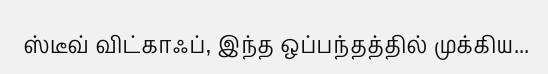ஸ்டீவ் விட்காஃப், இந்த ஒப்பந்தத்தில் முக்கிய...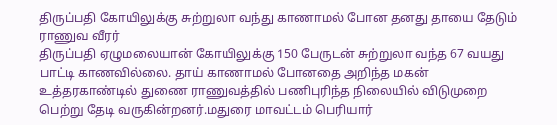திருப்பதி கோயிலுக்கு சுற்றுலா வந்து காணாமல் போன தனது தாயை தேடும் ராணுவ வீரர்
திருப்பதி ஏழுமலையான் கோயிலுக்கு 150 பேருடன் சுற்றுலா வந்த 67 வயது பாட்டி காணவில்லை. தாய் காணாமல் போனதை அறிந்த மகன் உத்தரகாண்டில் துணை ராணுவத்தில் பணிபுரிந்த நிலையில் விடுமுறை பெற்று தேடி வருகின்றனர்.மதுரை மாவட்டம் பெரியார்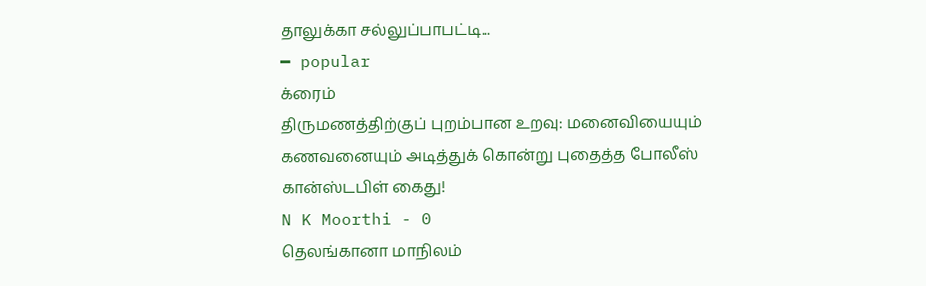தாலுக்கா சல்லுப்பாபட்டி...
━ popular
க்ரைம்
திருமணத்திற்குப் புறம்பான உறவு: மனைவியையும் கணவனையும் அடித்துக் கொன்று புதைத்த போலீஸ் கான்ஸ்டபிள் கைது!
N K Moorthi - 0
தெலங்கானா மாநிலம்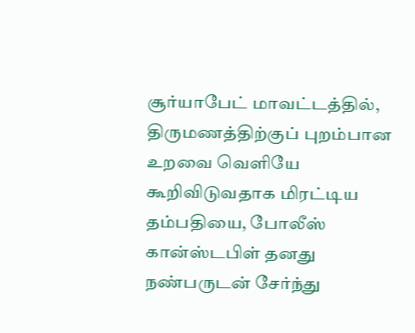சூர்யாபேட் மாவட்டத்தில், திருமணத்திற்குப் புறம்பான உறவை வெளியே கூறிவிடுவதாக மிரட்டிய தம்பதியை, போலீஸ் கான்ஸ்டபிள் தனது நண்பருடன் சேர்ந்து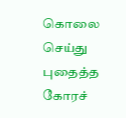கொலை செய்து புதைத்த கோரச்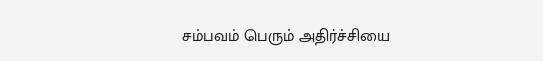சம்பவம் பெரும் அதிர்ச்சியை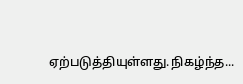ஏற்படுத்தியுள்ளது.நிகழ்ந்த...